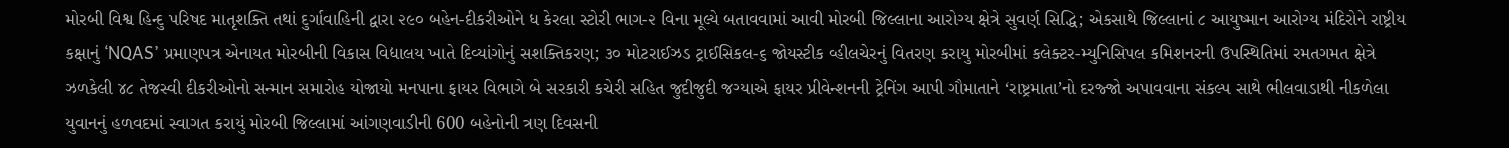મોરબી વિશ્વ હિન્દુ પરિષદ માતૃશક્તિ તથાં દુર્ગાવાહિની દ્વારા ૨૯૦ બહેન-દીકરીઓને ધ કેરલા સ્ટોરી ભાગ-૨ વિના મૂલ્યે બતાવવામાં આવી મોરબી જિલ્લાના આરોગ્ય ક્ષેત્રે સુવર્ણ સિદ્ધિ; એકસાથે જિલ્લાનાં ૮ આયુષ્માન આરોગ્ય મંદિરોને રાષ્ટ્રીય કક્ષાનું ‘NQAS’ પ્રમાણપત્ર એનાયત મોરબીની વિકાસ વિદ્યાલય ખાતે દિવ્યાંગોનું સશક્તિકરણ; ૩૦ મોટરાઈઝડ ટ્રાઈસિકલ-૬ જોયસ્ટીક વ્હીલચેરનું વિતરણ કરાયુ મોરબીમાં કલેક્ટર-મ્યુનિસિપલ કમિશનરની ઉપસ્થિતિમાં રમતગમત ક્ષેત્રે ઝળકેલી ૪૮ તેજસ્વી દીકરીઓનો સન્માન સમારોહ યોજાયો મનપાના ફાયર વિભાગે બે સરકારી કચેરી સહિત જુદીજુદી જગ્યાએ ફાયર પ્રીવેન્શનની ટ્રેનિંગ આપી ગૌમાતાને ‘રાષ્ટ્રમાતા’નો દરજ્જો અપાવવાના સંકલ્પ સાથે ભીલવાડાથી નીકળેલા યુવાનનું હળવદમાં સ્વાગત કરાયું મોરબી જિલ્લામાં આંગણવાડીની 600 બહેનોની ત્રણ દિવસની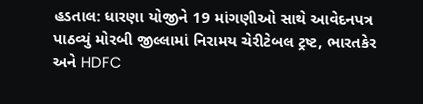હડતાલ: ધારણા યોજીને 19 માંગણીઓ સાથે આવેદનપત્ર પાઠવ્યું મોરબી જીલ્લામાં નિરામય ચેરીટેબલ ટ્રષ્ટ, ભારતકેર અને HDFC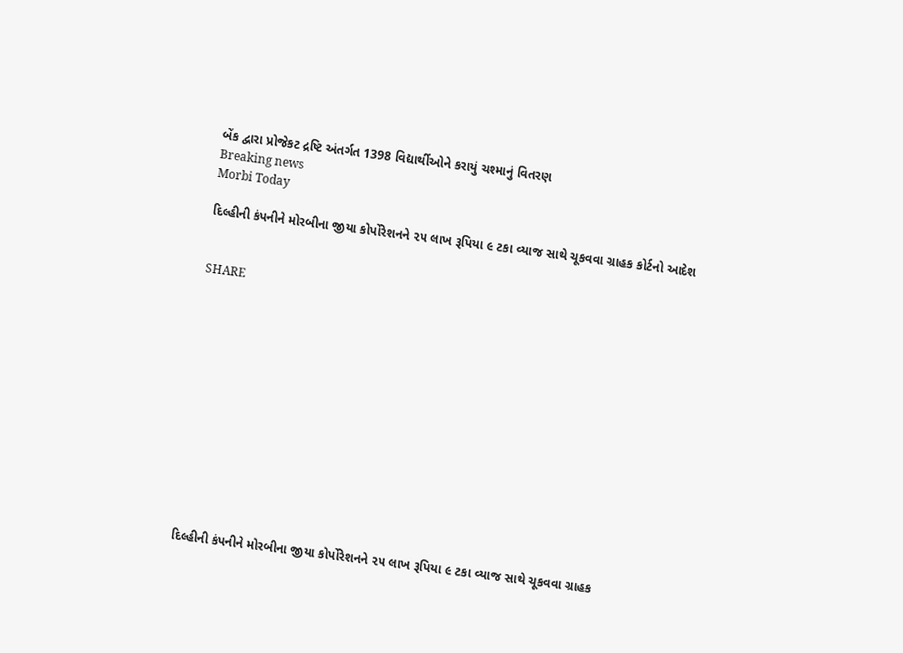બેંક દ્વારા પ્રોજેકટ દ્રષ્ટિ અંતર્ગત 1398 વિદ્યાર્થીઓને કરાયું ચશ્માનું વિતરણ
Breaking news
Morbi Today

દિલ્હીની કંપનીને મોરબીના જીયા કોર્પોરેશનને ૨૫ લાખ રૂપિયા ૯ ટકા વ્યાજ સાથે ચૂકવવા ગ્રાહક કોર્ટનો આદેશ


SHARE













દિલ્હીની કંપનીને મોરબીના જીયા કોર્પોરેશનને ૨૫ લાખ રૂપિયા ૯ ટકા વ્યાજ સાથે ચૂકવવા ગ્રાહક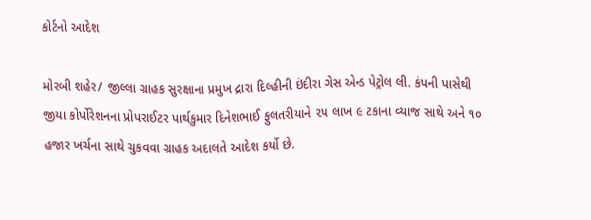કોર્ટનો આદેશ

મોરબી શહેર/ જીલ્લા ગ્રાહક સુરક્ષાના પ્રમુખ દ્રારા દિલ્હીની ઇંદીરા ગેસ એન્ડ પેટ્રોલ લી. કંપની પાસેથી જીયા કોર્પોરેશનના પ્રોપરાઈટર પાર્થકુમાર દિનેશભાઈ ફુલતરીયાને ૨૫ લાખ ૯ ટકાના વ્યાજ સાથે અને ૧૦ હજાર ખર્ચના સાથે ચુકવવા ગ્રાહક અદાલતે આદેશ કર્યો છે.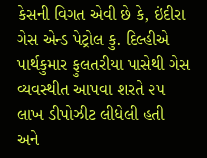કેસની વિગત એવી છે કે, ઇંદીરા ગેસ એન્ડ પેટ્રોલ કુ. દિલ્હીએ પાર્થકુમાર ફુલતરીયા પાસેથી ગેસ વ્યવસ્થીત આપવા શરતે ૨૫ લાખ ડીપોઝીટ લીધેલી હતી અને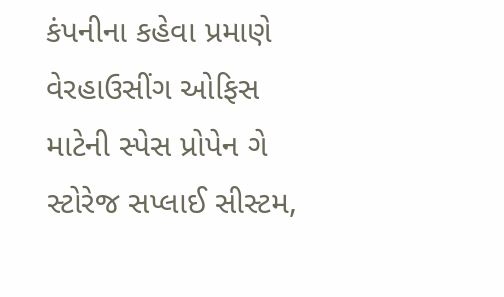કંપનીના કહેવા પ્રમાણે વેરહાઉસીંગ ઓફિસ માટેની સ્પેસ પ્રોપેન ગે સ્ટોરેજ સપ્લાઈ સીસ્ટમ,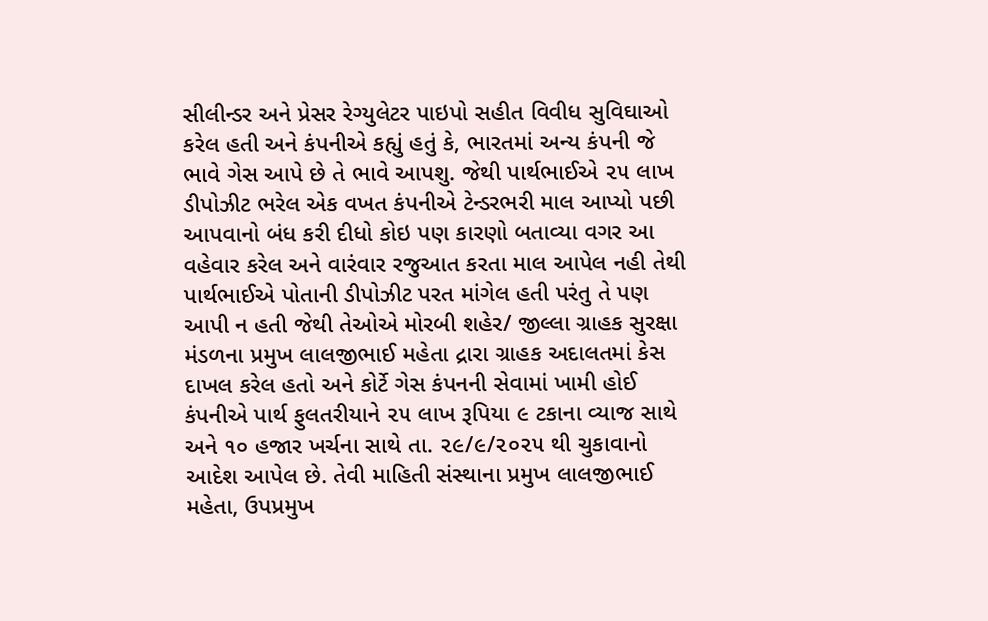સીલીન્ડર અને પ્રેસર રેગ્યુલેટર પાઇપો સહીત વિવીધ સુવિઘાઓ કરેલ હતી અને કંપનીએ કહ્યું હતું કે, ભારતમાં અન્ય કંપની જે ભાવે ગેસ આપે છે તે ભાવે આપશુ. જેથી પાર્થભાઈએ ૨૫ લાખ ડીપોઝીટ ભરેલ એક વખત કંપનીએ ટેન્ડરભરી માલ આપ્યો પછી આપવાનો બંધ કરી દીધો કોઇ પણ કારણો બતાવ્યા વગર આ વહેવાર કરેલ અને વારંવાર રજુઆત કરતા માલ આપેલ નહી તેથી પાર્થભાઈએ પોતાની ડીપોઝીટ પરત માંગેલ હતી પરંતુ તે પણ આપી ન હતી જેથી તેઓએ મોરબી શહેર/ જીલ્લા ગ્રાહક સુરક્ષા મંડળના પ્રમુખ લાલજીભાઈ મહેતા દ્રારા ગ્રાહક અદાલતમાં કેસ દાખલ કરેલ હતો અને કોર્ટે ગેસ કંપનની સેવામાં ખામી હોઈ કંપનીએ પાર્થ ફુલતરીયાને ૨૫ લાખ રૂપિયા ૯ ટકાના વ્યાજ સાથે અને ૧૦ હજાર ખર્ચના સાથે તા. ૨૯/૯/૨૦૨૫ થી ચુકાવાનો આદેશ આપેલ છે. તેવી માહિતી સંસ્થાના પ્રમુખ લાલજીભાઈ મહેતા, ઉપપ્રમુખ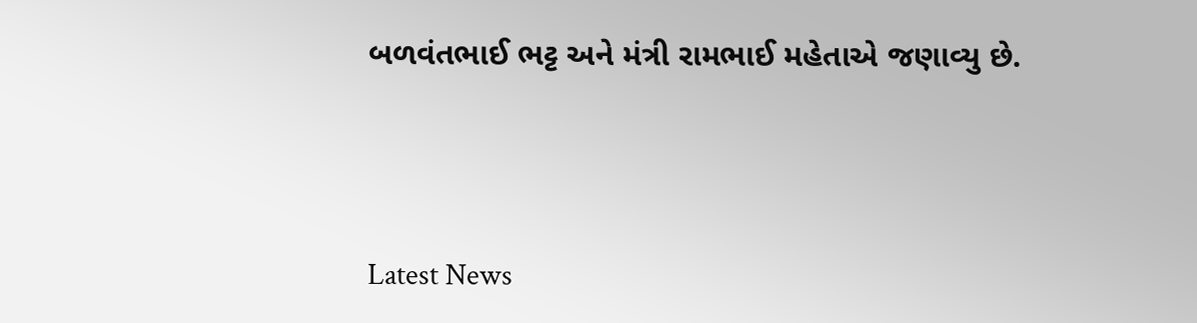બળવંતભાઈ ભટ્ટ અને મંત્રી રામભાઈ મહેતાએ જણાવ્યુ છે.




Latest News